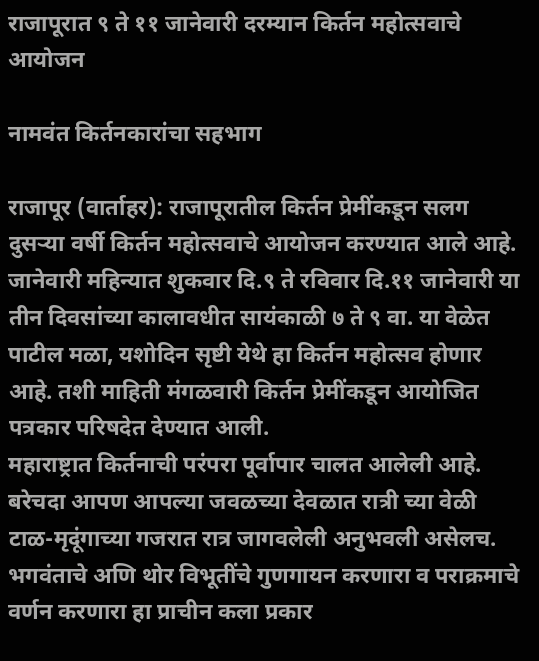राजापूरात ९ ते ११ जानेवारी दरम्यान किर्तन महोत्सवाचे आयोजन

नामवंत किर्तनकारांचा सहभाग

राजापूर (वार्ताहर): राजापूरातील किर्तन प्रेमींकडून सलग दुसऱ्या वर्षी किर्तन महोत्सवाचे आयोजन करण्यात आले आहे. जानेवारी महिन्यात शुकवार दि.९ ते रविवार दि.११ जानेवारी या तीन दिवसांच्या कालावधीत सायंकाळी ७ ते ९ वा. या वेळेत पाटील मळा, यशोदिन सृष्टी येथे हा किर्तन महोत्सव होणार आहे. तशी माहिती मंगळवारी किर्तन प्रेमींकडून आयोजित पत्रकार परिषदेत देण्यात आली.
महाराष्ट्रात किर्तनाची परंपरा पूर्वापार चालत आलेली आहे. बरेचदा आपण आपल्या जवळच्या देवळात रात्री च्या वेळी टाळ-मृदूंगाच्या गजरात रात्र जागवलेली अनुभवली असेलच. भगवंताचे अणि थोर विभूतींचे गुणगायन करणारा व पराक्रमाचे वर्णन करणारा हा प्राचीन कला प्रकार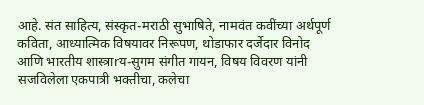आहे. संत साहित्य, संस्कृत-मराठी सुभाषिते, नामवंत कवींच्या अर्थपूर्ण कविता, आध्यात्मिक विषयावर निरूपण, थोडाफार दर्जेदार विनोद आणि भारतीय शास्त्राrय-सुगम संगीत गायन, विषय विवरण यांनी सजविलेला एकपात्री भक्तीचा, कलेचा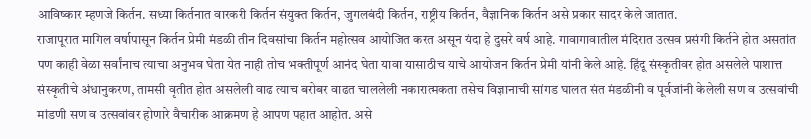आविष्कार म्हणजे किर्तन. सध्या किर्तनात वारकरी किर्तन संयुक्त किर्तन, जुगलबंदी किर्तन, राष्ट्रीय किर्तन, वैज्ञानिक किर्तन असे प्रकार सादर केले जातात.
राजापूरात मागिल वर्षापासून किर्तन प्रेमी मंडळी तीन दिवसांचा किर्तन महोत्सव आयोजित करत असून यंदा हे दुसरे वर्ष आहे. गावागावातील मंदिरात उत्सव प्रसंगी किर्तने होत असतांत पण काही वेळा सर्वांनाच त्याचा अनुभव घेता येत नाही तोच भक्तीपूर्ण आनंद घेता यावा यासाठीच याचे आयोजन किर्तन प्रेमी यांनी केले आहे. हिंदू संस्कृतीवर होत असलेले पाशात्त संस्कृतीचे अंधानुकरण, तामसी वृतीत होत असलेली वाढ त्याच बरोबर वाढत चाललेली नकारात्मकता तसेच विज्ञानाची सांगड घालत संत मंडळीनी व पूर्वजांनी केलेली सण व उत्सवांची मांडणी सण व उत्सवांवर होणारे वैचारीक आक्रमण हे आपण पहात आहोत. असे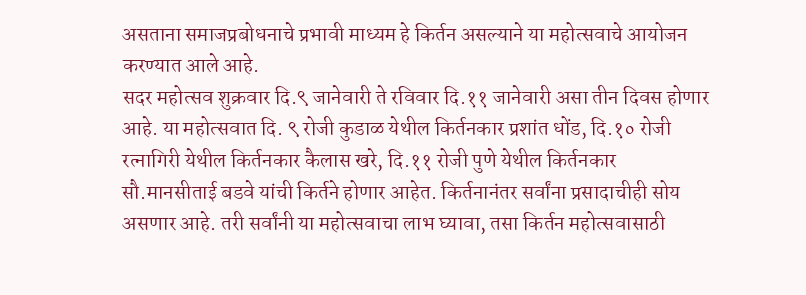असताना समाजप्रबोधनाचे प्रभावी माध्यम हे किर्तन असल्याने या महोत्सवाचे आयोजन करण्यात आले आहे.
सदर महोत्सव शुक्रवार दि.९ जानेवारी ते रविवार दि.११ जानेवारी असा तीन दिवस होणार आहे. या महोत्सवात दि. ९ रोजी कुडाळ येथील किर्तनकार प्रशांत धोंड, दि.१० रोजी रत्नागिरी येथील किर्तनकार कैलास खरे, दि.११ रोजी पुणे येथील किर्तनकार सौ.मानसीताई बडवे यांची किर्तने होणार आहेत. किर्तनानंतर सर्वांना प्रसादाचीही सोय असणार आहे. तरी सर्वांनी या महोत्सवाचा लाभ घ्यावा, तसा किर्तन महोत्सवासाठी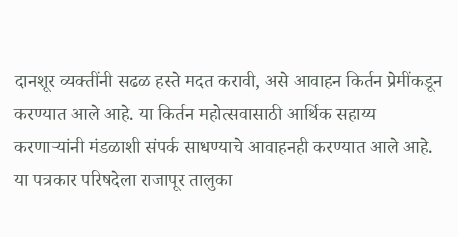दानशूर व्यक्तींनी सढळ हस्ते मदत करावी, असे आवाहन किर्तन प्रेमींकडून करण्यात आले आहे. या किर्तन महोत्सवासाठी आर्थिक सहाय्य करणाऱ्यांनी मंडळाशी संपर्क साधण्याचे आवाहनही करण्यात आले आहे.
या पत्रकार परिषदेला राजापूर तालुका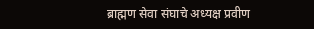ब्राह्मण सेवा संघाचे अध्यक्ष प्रवीण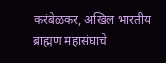करंबेळकर, अखिल भारतीय ब्राह्मण महासंघाचे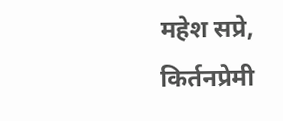महेश सप्रे, किर्तनप्रेमी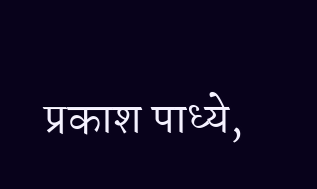प्रकाश पाध्ये,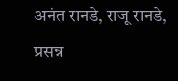अनंत रानडे, राजू रानडे, प्रसन्न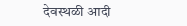देवस्थळी आदी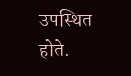उपस्थित होते.